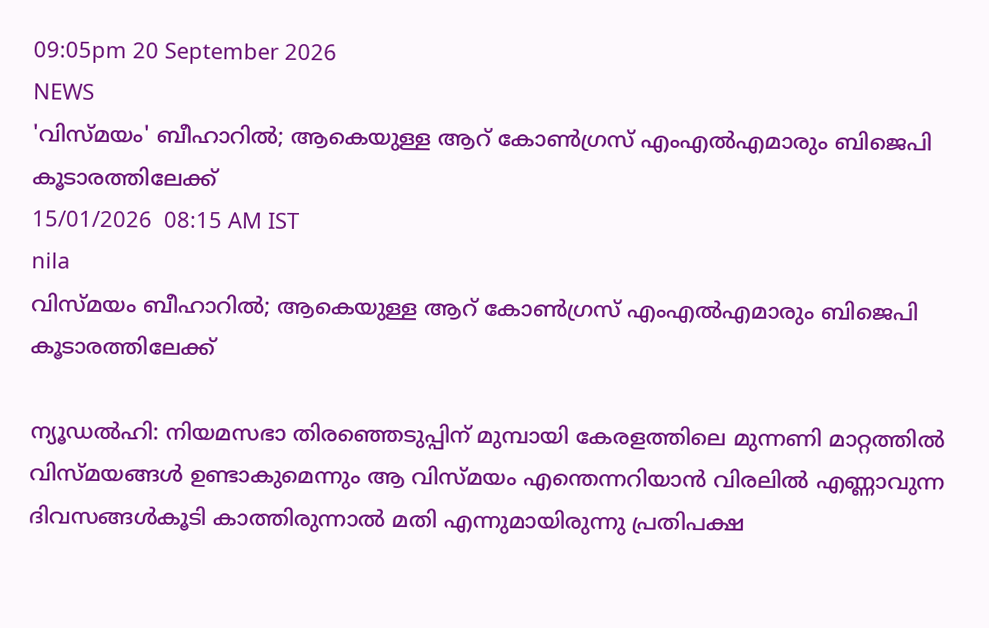09:05pm 20 September 2026
NEWS
'വിസ്മയം' ബീഹാറിൽ; ആകെയുള്ള ആറ് കോൺഗ്രസ് എംഎൽഎമാരും ബിജെപി കൂടാരത്തിലേക്ക്
15/01/2026  08:15 AM IST
nila
വിസ്മയം ബീഹാറിൽ; ആകെയുള്ള ആറ് കോൺഗ്രസ് എംഎൽഎമാരും ബിജെപി കൂടാരത്തിലേക്ക്

ന്യൂഡൽഹി: നിയമസഭാ തിരഞ്ഞെടുപ്പിന് മുമ്പായി കേരളത്തിലെ മുന്നണി മാറ്റത്തിൽ വിസ്മയങ്ങൾ ഉണ്ടാകുമെന്നും ആ വിസ്മയം എന്തെന്നറിയാൻ വിരലിൽ എണ്ണാവുന്ന ദിവസങ്ങൾകൂടി കാത്തിരുന്നാൽ മതി എന്നുമായിരുന്നു പ്രതിപക്ഷ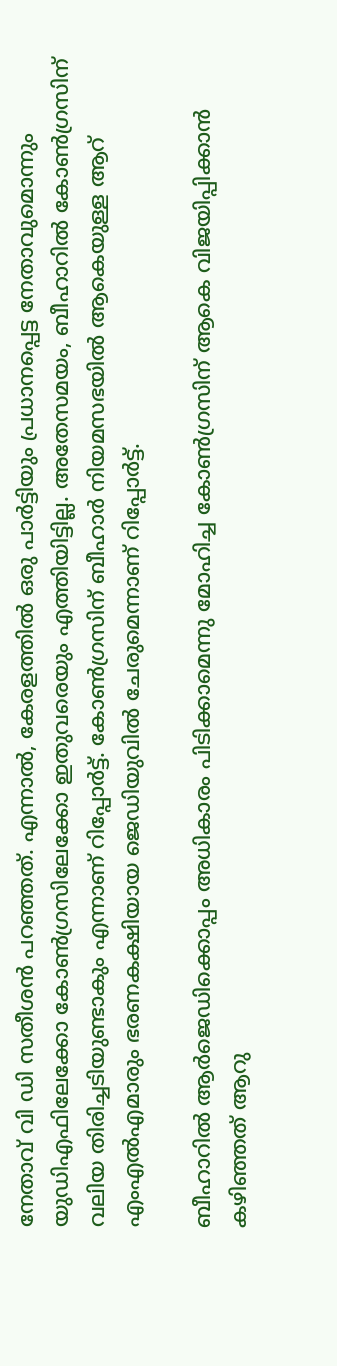നേതാവ് വി ഡി സതീശൻ പറഞ്ഞത്. എന്നാൽ, കേരളത്തിൽ ഒരു പാർട്ടിയും പ്രധാനപ്പെട്ട നേതാവുമൊന്നും യുഡിഎഫിലേക്കോ കോൺഗ്രസിലേക്കോ ഇതുവരെയും എത്തിയിട്ടില്ല. അതേസമയം, ബീഹാറിൽ കോൺഗ്രസിന് വലിയ തിരിച്ചടിയുണ്ടാകും എന്നാണ് റിപ്പോർട്ട്. കോൺഗ്രസിന് ബീഹാർ നിയമസഭയിൽ ആകെയുള്ള ആറ് എംഎൽഎമാരും ഭരണകക്ഷിയായ ജെഡിയുവിൽ ചേരുമെന്നാണ് റിപ്പോർട്ട്.

ബീഹാറിൽ ആർജെഡിക്കൊപ്പം അധികാരം പിടിക്കാമെന്നു മോഹിച്ച കോൺഗ്രസിന് ആകെ വിജയിപ്പിക്കാൻ കഴിഞ്ഞത് ആറു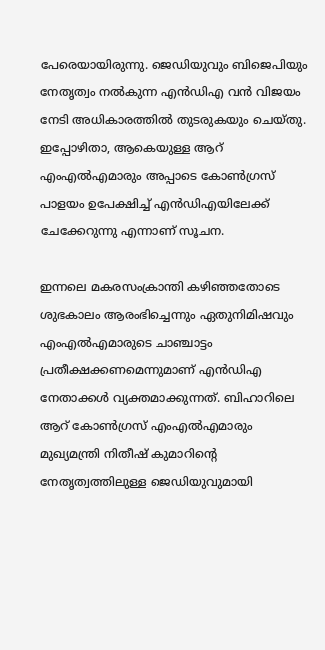പേരെയായിരുന്നു. ജെഡിയുവും ബിജെപിയും നേതൃത്വം നൽകുന്ന എൻഡിഎ വൻ വിജയം നേടി അധികാരത്തിൽ തുടരുകയും ചെയ്തു. ഇപ്പോഴിതാ, ആകെയുള്ള ആറ് എംഎൽഎമാരും അപ്പാടെ കോൺഗ്രസ് പാളയം ഉപേക്ഷിച്ച് എൻഡിഎയിലേക്ക് ചേക്കേറുന്നു എന്നാണ് സൂചന.

ഇന്നലെ മകരസംക്രാന്തി കഴി‍ഞ്ഞതോടെ ശുഭകാലം ആരംഭിച്ചെന്നും ഏതുനിമിഷവും എംഎൽഎമാരുടെ ചാഞ്ചാട്ടം പ്രതീക്ഷക്കണമെന്നുമാണ് എൻഡിഎ നേതാക്കൾ വ്യക്തമാക്കുന്നത്. ബിഹാറിലെ ആറ് കോൺഗ്രസ് എംഎൽഎമാരും മുഖ്യമന്ത്രി നിതീഷ് കുമാറിന്റെ നേതൃത്വത്തിലുള്ള ജെഡിയുവുമായി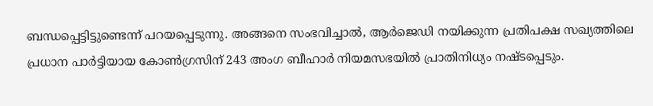ബന്ധപ്പെട്ടിട്ടുണ്ടെന്ന് പറയപ്പെടുന്നു. അങ്ങനെ സംഭവിച്ചാൽ, ആർജെഡി നയിക്കുന്ന പ്രതിപക്ഷ സഖ്യത്തിലെ പ്രധാന പാർട്ടിയായ കോൺഗ്രസിന് 243 അംഗ ബീഹാർ നിയമസഭയിൽ പ്രാതിനിധ്യം നഷ്ടപ്പെടും.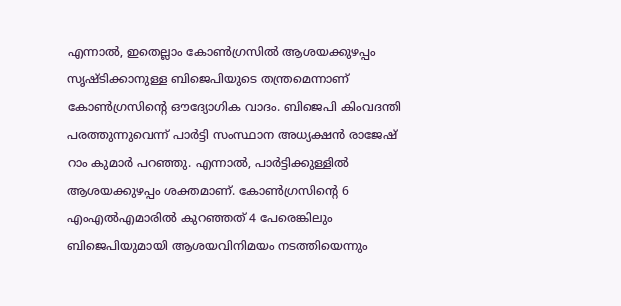എന്നാൽ, ഇതെല്ലാം കോൺഗ്രസിൽ ആശയക്കുഴപ്പം സൃഷ്ടിക്കാനുള്ള ബിജെപിയുടെ തന്ത്രമെന്നാണ് കോൺഗ്രസിന്റെ ഔദ്യോഗിക വാദം. ബിജെപി കിംവദന്തി പരത്തുന്നുവെന്ന് പാർട്ടി സംസ്ഥാന അധ്യക്ഷൻ രാജേഷ് റാം കുമാർ പറഞ്ഞു. എന്നാൽ, പാർട്ടിക്കുള്ളിൽ ആശയക്കുഴപ്പം ശക്തമാണ്. കോൺഗ്രസിന്റെ 6 എംഎൽഎമാരിൽ കുറഞ്ഞത് 4 പേരെങ്കിലും ബിജെപിയുമായി ആശയവിനിമയം നടത്തിയെന്നും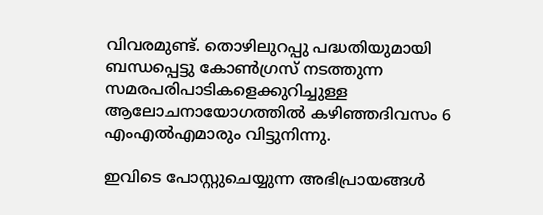വിവരമുണ്ട്. തൊഴിലുറപ്പു പദ്ധതിയുമായി ബന്ധപ്പെട്ടു കോൺഗ്രസ് നടത്തുന്ന സമരപരിപാടികളെക്കുറിച്ചുള്ള ആലോചനായോഗത്തിൽ കഴിഞ്ഞദിവസം 6 എംഎൽഎമാരും വിട്ടുനിന്നു.

ഇവിടെ പോസ്റ്റുചെയ്യുന്ന അഭിപ്രായങ്ങള്‍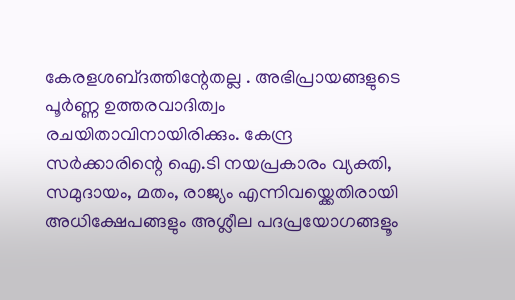കേരളശബ്‌ദത്തിന്റേതല്ല . അഭിപ്രായങ്ങളുടെ പൂര്‍ണ്ണ ഉത്തരവാദിത്വം രചയിതാവിനായിരിക്കും. കേന്ദ്ര സർക്കാരിന്റെ ഐ.ടി നയപ്രകാരം വ്യക്തി, സമുദായം, മതം, രാജ്യം എന്നിവയ്ക്കെതിരായി അധിക്ഷേപങ്ങളും അശ്ലീല പദപ്രയോഗങ്ങളൂം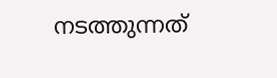നടത്തുന്നത്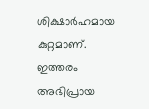ശിക്ഷാര്‍ഹമായ കുറ്റമാണ്. ഇത്തരം അഭിപ്രായ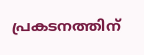പ്രകടനത്തിന്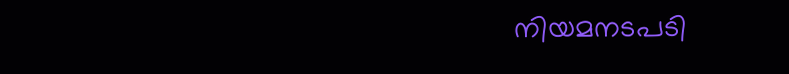നിയമനടപടി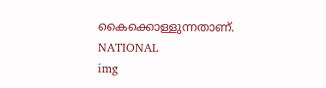കൈക്കൊള്ളുന്നതാണ്.
NATIONAL
img